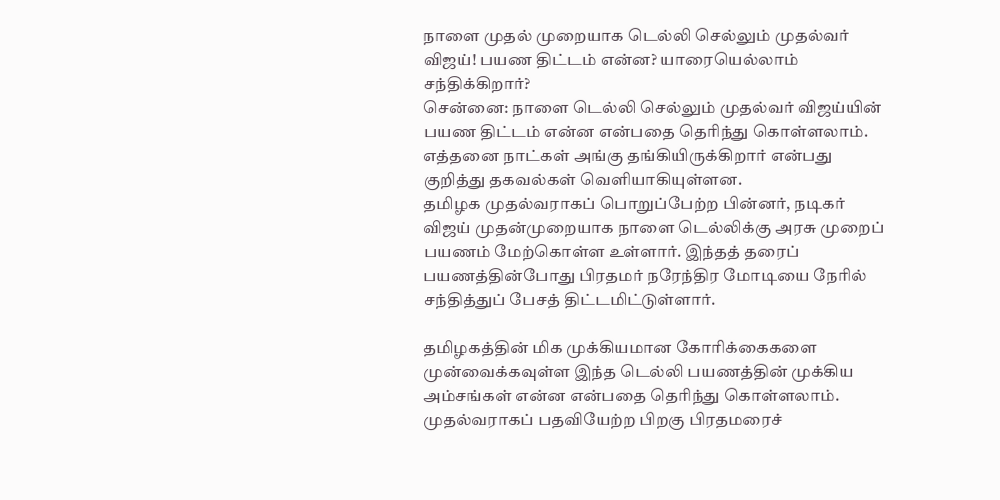நாளை முதல் முறையாக டெல்லி செல்லும் முதல்வர் விஜய்! பயண திட்டம் என்ன? யாரையெல்லாம் சந்திக்கிறார்?
சென்னை: நாளை டெல்லி செல்லும் முதல்வர் விஜய்யின் பயண திட்டம் என்ன என்பதை தெரிந்து கொள்ளலாம். எத்தனை நாட்கள் அங்கு தங்கியிருக்கிறார் என்பது குறித்து தகவல்கள் வெளியாகியுள்ளன.
தமிழக முதல்வராகப் பொறுப்பேற்ற பின்னர், நடிகர் விஜய் முதன்முறையாக நாளை டெல்லிக்கு அரசு முறைப் பயணம் மேற்கொள்ள உள்ளார். இந்தத் தரைப் பயணத்தின்போது பிரதமர் நரேந்திர மோடியை நேரில் சந்தித்துப் பேசத் திட்டமிட்டுள்ளார்.

தமிழகத்தின் மிக முக்கியமான கோரிக்கைகளை முன்வைக்கவுள்ள இந்த டெல்லி பயணத்தின் முக்கிய அம்சங்கள் என்ன என்பதை தெரிந்து கொள்ளலாம்.
முதல்வராகப் பதவியேற்ற பிறகு பிரதமரைச்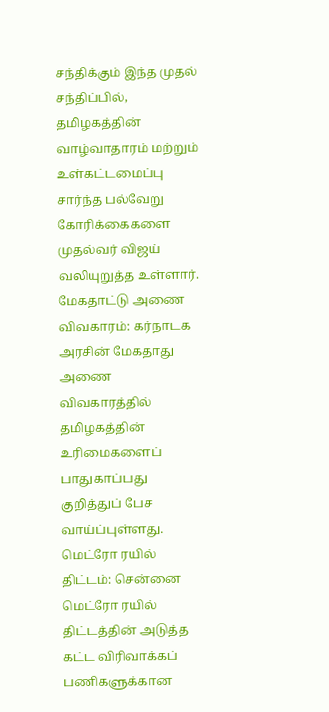சந்திக்கும் இந்த முதல் சந்திப்பில், தமிழகத்தின் வாழ்வாதாரம் மற்றும் உள்கட்டமைப்பு சார்ந்த பல்வேறு கோரிக்கைகளை முதல்வர் விஜய் வலியுறுத்த உள்ளார்.
மேகதாட்டு அணை விவகாரம்: கர்நாடக அரசின் மேகதாது அணை விவகாரத்தில் தமிழகத்தின் உரிமைகளைப் பாதுகாப்பது குறித்துப் பேச வாய்ப்புள்ளது.
மெட்ரோ ரயில் திட்டம்: சென்னை மெட்ரோ ரயில் திட்டத்தின் அடுத்த கட்ட விரிவாக்கப் பணிகளுக்கான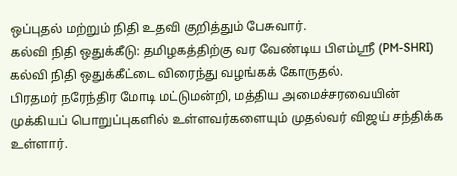ஒப்புதல் மற்றும் நிதி உதவி குறித்தும் பேசுவார்.
கல்வி நிதி ஒதுக்கீடு: தமிழகத்திற்கு வர வேண்டிய பிஎம்ஸ்ரீ (PM-SHRI) கல்வி நிதி ஒதுக்கீட்டை விரைந்து வழங்கக் கோருதல்.
பிரதமர் நரேந்திர மோடி மட்டுமன்றி, மத்திய அமைச்சரவையின் முக்கியப் பொறுப்புகளில் உள்ளவர்களையும் முதல்வர் விஜய் சந்திக்க உள்ளார்.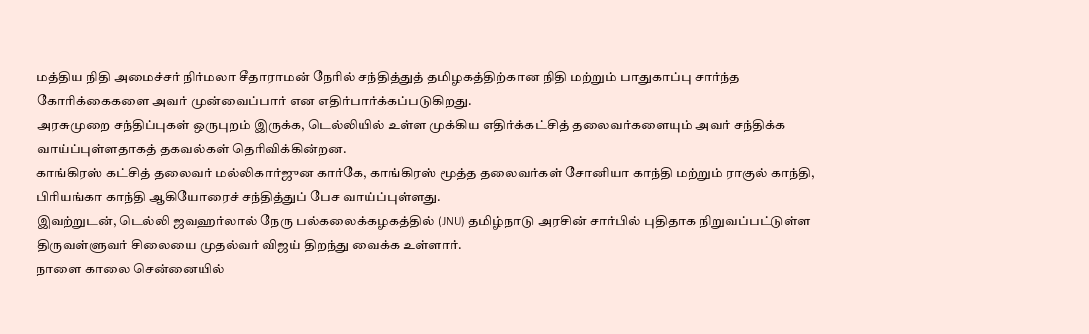மத்திய நிதி அமைச்சர் நிர்மலா சீதாராமன் நேரில் சந்தித்துத் தமிழகத்திற்கான நிதி மற்றும் பாதுகாப்பு சார்ந்த கோரிக்கைகளை அவர் முன்வைப்பார் என எதிர்பார்க்கப்படுகிறது.
அரசுமுறை சந்திப்புகள் ஒருபுறம் இருக்க, டெல்லியில் உள்ள முக்கிய எதிர்க்கட்சித் தலைவர்களையும் அவர் சந்திக்க வாய்ப்புள்ளதாகத் தகவல்கள் தெரிவிக்கின்றன.
காங்கிரஸ் கட்சித் தலைவர் மல்லிகார்ஜுன கார்கே, காங்கிரஸ் மூத்த தலைவர்கள் சோனியா காந்தி மற்றும் ராகுல் காந்தி, பிரியங்கா காந்தி ஆகியோரைச் சந்தித்துப் பேச வாய்ப்புள்ளது.
இவற்றுடன், டெல்லி ஜவஹர்லால் நேரு பல்கலைக்கழகத்தில் (JNU) தமிழ்நாடு அரசின் சார்பில் புதிதாக நிறுவப்பட்டுள்ள திருவள்ளுவர் சிலையை முதல்வர் விஜய் திறந்து வைக்க உள்ளார்.
நாளை காலை சென்னையில்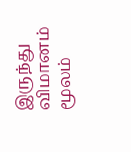இருந்து விமானம் மூலம்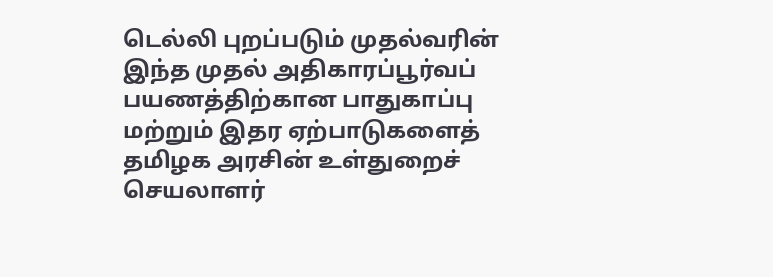டெல்லி புறப்படும் முதல்வரின் இந்த முதல் அதிகாரப்பூர்வப் பயணத்திற்கான பாதுகாப்பு மற்றும் இதர ஏற்பாடுகளைத் தமிழக அரசின் உள்துறைச் செயலாளர்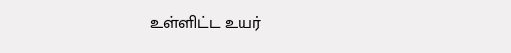உள்ளிட்ட உயர்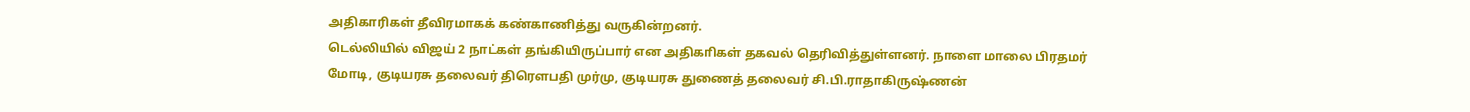அதிகாரிகள் தீவிரமாகக் கண்காணித்து வருகின்றனர்.
டெல்லியில் விஜய் 2 நாட்கள் தங்கியிருப்பார் என அதிகாிகள் தகவல் தெரிவித்துள்ளனர். நாளை மாலை பிரதமர் மோடி, குடியரசு தலைவர் திரௌபதி முர்மு, குடியரசு துணைத் தலைவர் சி.பி.ராதாகிருஷ்ணன்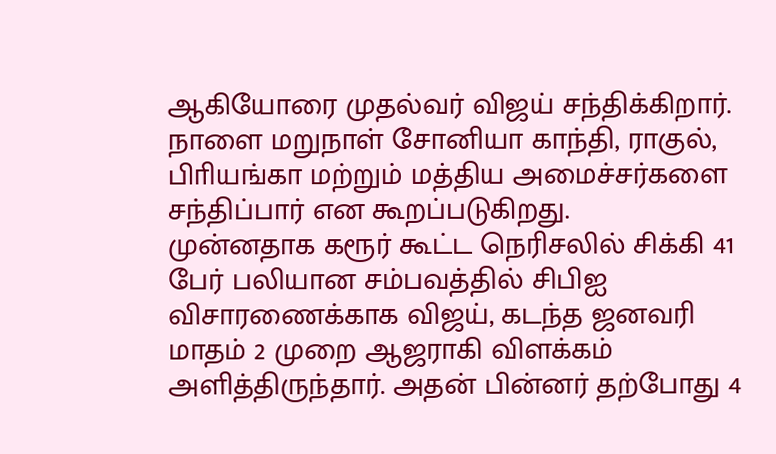ஆகியோரை முதல்வர் விஜய் சந்திக்கிறார். நாளை மறுநாள் சோனியா காந்தி, ராகுல், பிாியங்கா மற்றும் மத்திய அமைச்சர்களை சந்திப்பார் என கூறப்படுகிறது.
முன்னதாக கரூர் கூட்ட நெரிசலில் சிக்கி 41 பேர் பலியான சம்பவத்தில் சிபிஐ விசாரணைக்காக விஜய், கடந்த ஜனவரி மாதம் 2 முறை ஆஜராகி விளக்கம் அளித்திருந்தார். அதன் பின்னர் தற்போது 4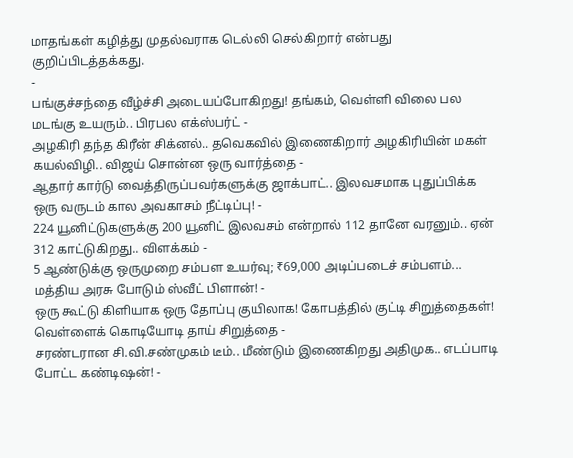மாதங்கள் கழித்து முதல்வராக டெல்லி செல்கிறார் என்பது குறிப்பிடத்தக்கது.
-
பங்குச்சந்தை வீழ்ச்சி அடையப்போகிறது! தங்கம், வெள்ளி விலை பல மடங்கு உயரும்.. பிரபல எக்ஸ்பர்ட் -
அழகிரி தந்த கிரீன் சிக்னல்.. தவெகவில் இணைகிறார் அழகிரியின் மகள் கயல்விழி.. விஜய் சொன்ன ஒரு வார்த்தை -
ஆதார் கார்டு வைத்திருப்பவர்களுக்கு ஜாக்பாட்.. இலவசமாக புதுப்பிக்க ஒரு வருடம் கால அவகாசம் நீட்டிப்பு! -
224 யூனிட்டுகளுக்கு 200 யூனிட் இலவசம் என்றால் 112 தானே வரனும்.. ஏன் 312 காட்டுகிறது.. விளக்கம் -
5 ஆண்டுக்கு ஒருமுறை சம்பள உயர்வு; ₹69,000 அடிப்படைச் சம்பளம்... மத்திய அரசு போடும் ஸ்வீட் பிளான்! -
ஒரு கூட்டு கிளியாக ஒரு தோப்பு குயிலாக! கோபத்தில் குட்டி சிறுத்தைகள்! வெள்ளைக் கொடியோடி தாய் சிறுத்தை -
சரண்டரான சி.வி.சண்முகம் டீம்.. மீண்டும் இணைகிறது அதிமுக.. எடப்பாடி போட்ட கண்டிஷன்! -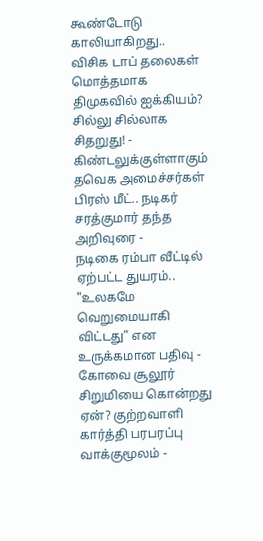கூண்டோடு காலியாகிறது.. விசிக டாப் தலைகள் மொத்தமாக திமுகவில் ஐக்கியம்? சில்லு சில்லாக சிதறுது! -
கிண்டலுக்குள்ளாகும் தவெக அமைச்சர்கள் பிரஸ் மீட்.. நடிகர் சரத்குமார் தந்த அறிவுரை -
நடிகை ரம்பா வீட்டில் ஏற்பட்ட துயரம்.. "உலகமே வெறுமையாகி விட்டது” என உருக்கமான பதிவு -
கோவை சூலூர் சிறுமியை கொன்றது ஏன்? குற்றவாளி கார்த்தி பரபரப்பு வாக்குமூலம் -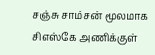சஞ்சு சாம்சன் மூலமாக சிஎஸ்கே அணிக்குள்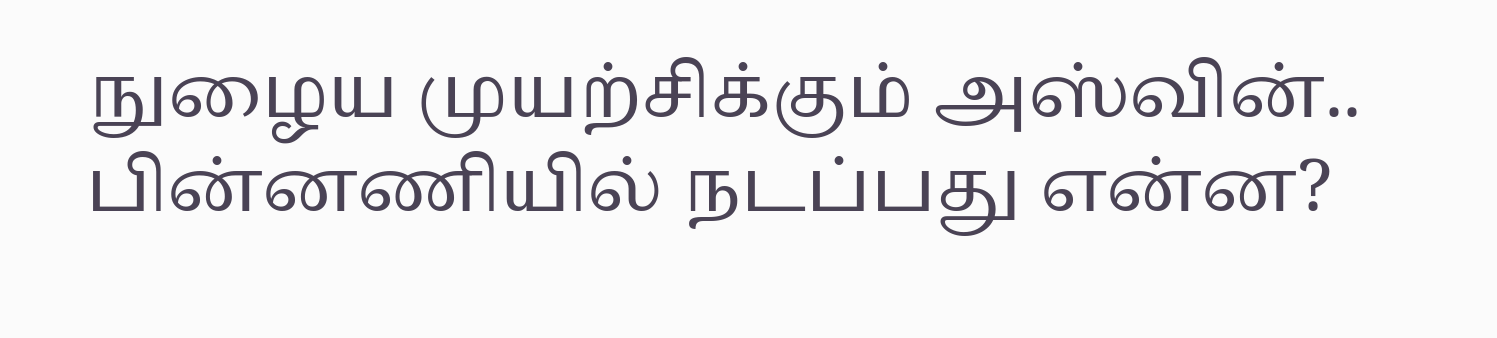நுழைய முயற்சிக்கும் அஸ்வின்.. பின்னணியில் நடப்பது என்ன?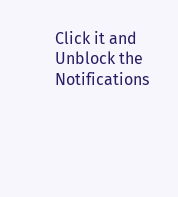Click it and Unblock the Notifications